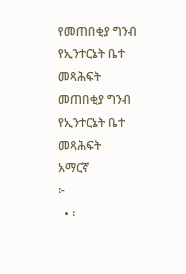የመጠበቂያ ግንብ የኢንተርኔት ቤተ መጻሕፍት
መጠበቂያ ግንብ
የኢንተርኔት ቤተ መጻሕፍት
አማርኛ
፦
  • ፡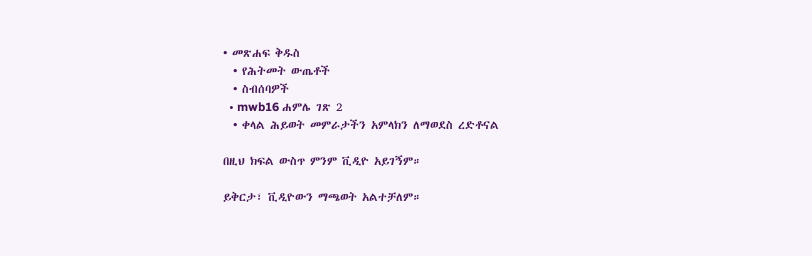• መጽሐፍ ቅዱስ
  • የሕትመት ውጤቶች
  • ስብሰባዎች
  • mwb16 ሐምሌ ገጽ 2
  • ቀላል ሕይወት መምራታችን አምላክን ለማወደስ ረድቶናል

በዚህ ክፍል ውስጥ ምንም ቪዲዮ አይገኝም።

ይቅርታ፣ ቪዲዮውን ማጫወት አልተቻለም።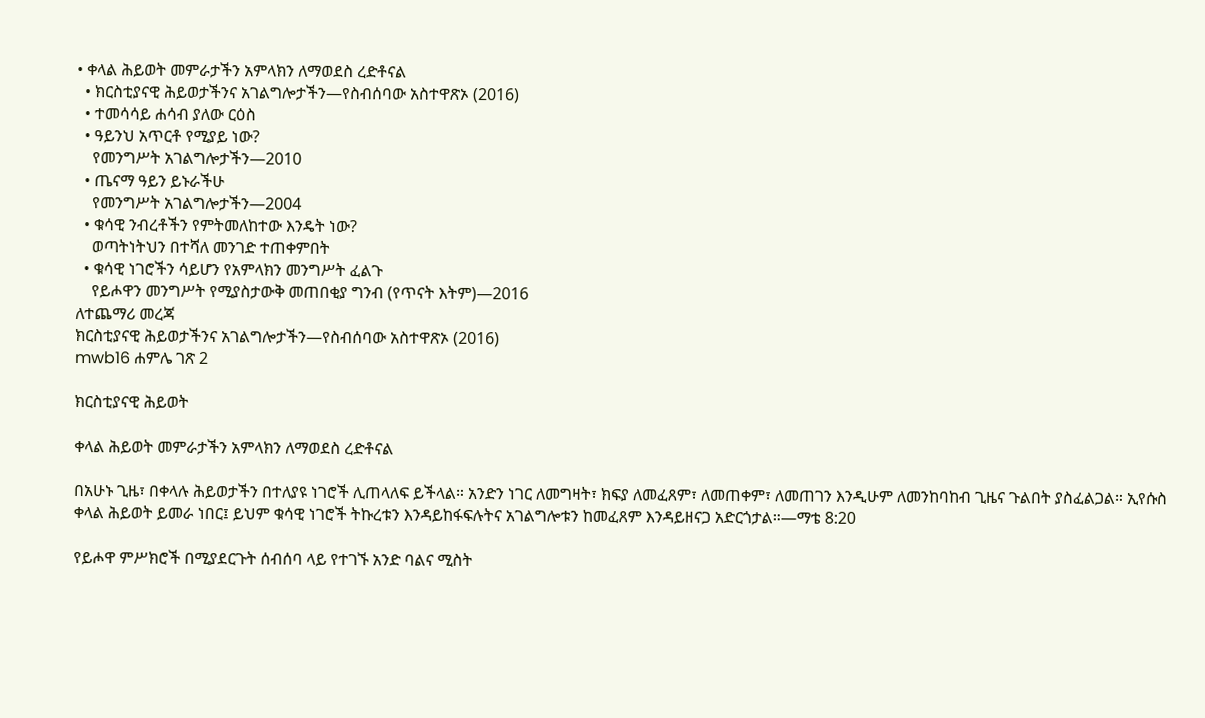• ቀላል ሕይወት መምራታችን አምላክን ለማወደስ ረድቶናል
  • ክርስቲያናዊ ሕይወታችንና አገልግሎታችን—የስብሰባው አስተዋጽኦ (2016)
  • ተመሳሳይ ሐሳብ ያለው ርዕስ
  • ዓይንህ አጥርቶ የሚያይ ነው?
    የመንግሥት አገልግሎታችን—2010
  • ጤናማ ዓይን ይኑራችሁ
    የመንግሥት አገልግሎታችን—2004
  • ቁሳዊ ንብረቶችን የምትመለከተው እንዴት ነው?
    ወጣትነትህን በተሻለ መንገድ ተጠቀምበት
  • ቁሳዊ ነገሮችን ሳይሆን የአምላክን መንግሥት ፈልጉ
    የይሖዋን መንግሥት የሚያስታውቅ መጠበቂያ ግንብ (የጥናት እትም)—2016
ለተጨማሪ መረጃ
ክርስቲያናዊ ሕይወታችንና አገልግሎታችን—የስብሰባው አስተዋጽኦ (2016)
mwb16 ሐምሌ ገጽ 2

ክርስቲያናዊ ሕይወት

ቀላል ሕይወት መምራታችን አምላክን ለማወደስ ረድቶናል

በአሁኑ ጊዜ፣ በቀላሉ ሕይወታችን በተለያዩ ነገሮች ሊጠላለፍ ይችላል። አንድን ነገር ለመግዛት፣ ክፍያ ለመፈጸም፣ ለመጠቀም፣ ለመጠገን እንዲሁም ለመንከባከብ ጊዜና ጉልበት ያስፈልጋል። ኢየሱስ ቀላል ሕይወት ይመራ ነበር፤ ይህም ቁሳዊ ነገሮች ትኩረቱን እንዳይከፋፍሉትና አገልግሎቱን ከመፈጸም እንዳይዘናጋ አድርጎታል።—ማቴ 8:20

የይሖዋ ምሥክሮች በሚያደርጉት ሰብሰባ ላይ የተገኙ አንድ ባልና ሚስት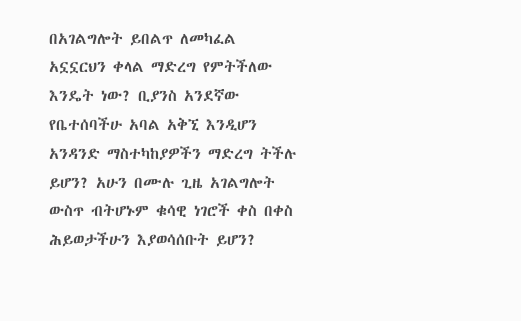በአገልግሎት ይበልጥ ለመካፈል አኗኗርህን ቀላል ማድረግ የምትችለው እንዴት ነው? ቢያንስ አንደኛው የቤተሰባችሁ አባል አቅኚ እንዲሆን አንዳንድ ማስተካከያዎችን ማድረግ ትችሉ ይሆን? አሁን በሙሉ ጊዜ አገልግሎት ውስጥ ብትሆኑም ቁሳዊ ነገሮች ቀስ በቀስ ሕይወታችሁን እያወሳሰቡት ይሆን?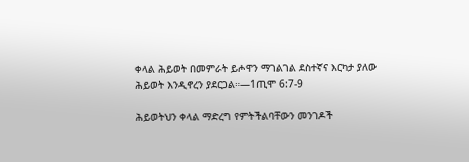ቀላል ሕይወት በመምራት ይሖዋን ማገልገል ደስተኛና እርካታ ያለው ሕይወት እንዲኖረን ያደርጋል።—1ጢሞ 6:7-9

ሕይወትህን ቀላል ማድረግ የምትችልባቸውን መንገዶች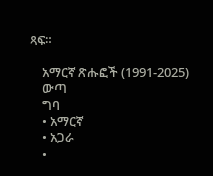ጻፍ።

    አማርኛ ጽሑፎች (1991-2025)
    ውጣ
    ግባ
    • አማርኛ
    • አጋራ
    •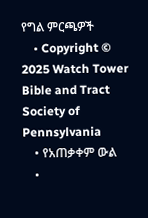የግል ምርጫዎች
    • Copyright © 2025 Watch Tower Bible and Tract Society of Pennsylvania
    • የአጠቃቀም ውል
    •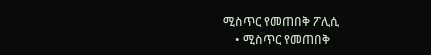ሚስጥር የመጠበቅ ፖሊሲ
    • ሚስጥር የመጠበቅ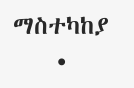ማስተካከያ
    •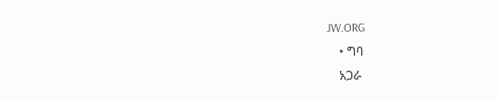JW.ORG
    • ግባ
    አጋራ